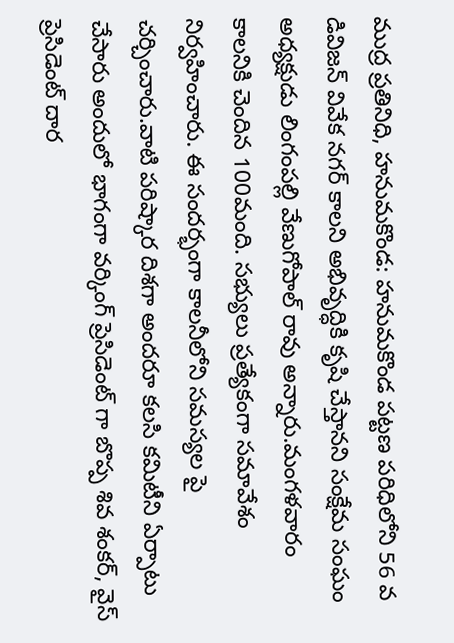ముద్ర ప్రతినిధి, హనుమకొండ: హనుమకొండ పట్టణ పరిధిలోని 56 వ డివిజన్ వివేక నగర్ కాలని అభివృద్ధికి కృషి చేస్తానని సంక్షేమ సంఘం అధ్యక్షుడు లింగంపల్లి వేణుగోపాల్ రావు అన్నారు.మంగళవారం కాలనికి చెందిన 100మంది. సభ్యులు ప్రత్యేకంగా సమావేశం నిర్వహించారు. ఈ సందర్భంగా కాలనీలోని సమస్యల పై చర్చించారు.వాటి పరిష్కార దిశగా అందరూ కలసి కమిటీని ఏర్పాటు చేసారు అందులో భాగంగా వర్కింగ్ ప్రెసిడెంట్ గా బొప్ప శివ శంకర్, వైస్ ప్రెసిడెంట్ దార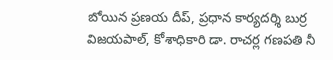బోయిన ప్రణయ దీప్, ప్రధాన కార్యదర్శి బుర్ర విజయపాల్, కోశాధికారి డా. రాచర్ల గణపతి నీ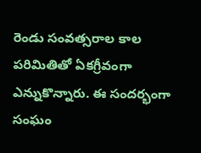రెండు సంవత్సరాల కాల పరిమితితో ఏకగ్రీవంగా ఎన్నుకొన్నారు. ఈ సందర్భంగా సంఘం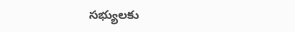సభ్యులకు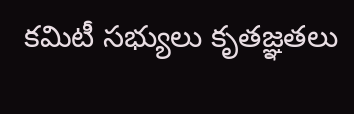కమిటీ సభ్యులు కృతజ్ఞతలు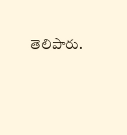తెలిపారు.